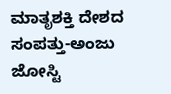ಮಾತೃಶಕ್ತಿ ದೇಶದ ಸಂಪತ್ತು-ಅಂಜು ಜೋಸ್ಟಿ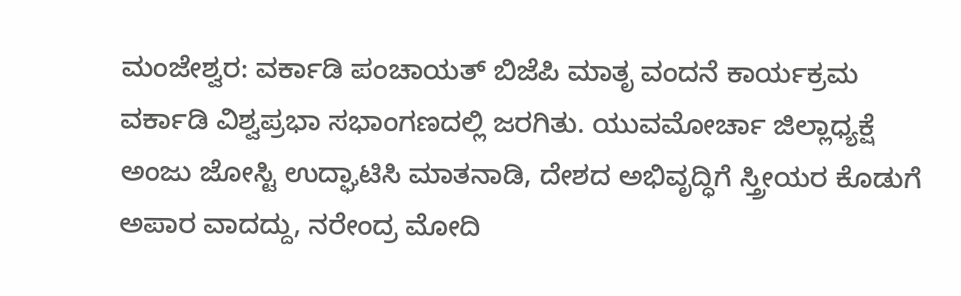ಮಂಜೇಶ್ವರ: ವರ್ಕಾಡಿ ಪಂಚಾಯತ್ ಬಿಜೆಪಿ ಮಾತೃ ವಂದನೆ ಕಾರ್ಯಕ್ರಮ ವರ್ಕಾಡಿ ವಿಶ್ವಪ್ರಭಾ ಸಭಾಂಗಣದಲ್ಲಿ ಜರಗಿತು. ಯುವಮೋರ್ಚಾ ಜಿಲ್ಲಾಧ್ಯಕ್ಷೆ ಅಂಜು ಜೋಸ್ಟಿ ಉದ್ಘಾಟಿಸಿ ಮಾತನಾಡಿ, ದೇಶದ ಅಭಿವೃದ್ಧಿಗೆ ಸ್ತ್ರೀಯರ ಕೊಡುಗೆ ಅಪಾರ ವಾದದ್ದು, ನರೇಂದ್ರ ಮೋದಿ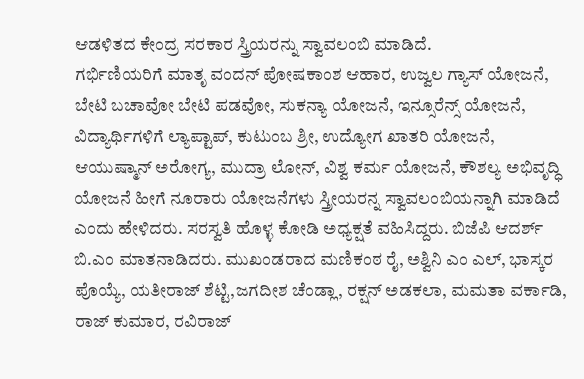ಆಡಳಿತದ ಕೇಂದ್ರ ಸರಕಾರ ಸ್ತ್ರಿಯರನ್ನು ಸ್ವಾವಲಂಬಿ ಮಾಡಿದೆ.
ಗರ್ಭಿಣಿಯರಿಗೆ ಮಾತೃ ವಂದನ್ ಪೋಷಕಾಂಶ ಆಹಾರ, ಉಜ್ವಲ ಗ್ಯಾಸ್ ಯೋಜನೆ, ಬೇಟಿ ಬಚಾವೋ ಬೇಟಿ ಪಡವೋ, ಸುಕನ್ಯಾ ಯೋಜನೆ, ಇನ್ಸೂರೆನ್ಸ್ ಯೋಜನೆ, ವಿದ್ಯಾರ್ಥಿಗಳಿಗೆ ಲ್ಯಾಪ್ಟಾಪ್, ಕುಟುಂಬ ಶ್ರೀ, ಉದ್ಯೋಗ ಖಾತರಿ ಯೋಜನೆ, ಆಯುಷ್ಮಾನ್ ಅರೋಗ್ಯ, ಮುದ್ರಾ ಲೋನ್, ವಿಶ್ವ ಕರ್ಮ ಯೋಜನೆ, ಕೌಶಲ್ಯ ಅಭಿವೃದ್ಧಿ ಯೋಜನೆ ಹೀಗೆ ನೂರಾರು ಯೋಜನೆಗಳು ಸ್ತ್ರೀಯರನ್ನ ಸ್ವಾವಲಂಬಿಯನ್ನಾಗಿ ಮಾಡಿದೆ ಎಂದು ಹೇಳಿದರು. ಸರಸ್ವತಿ ಹೊಳ್ಳ ಕೋಡಿ ಅಧ್ಯಕ್ಷತೆ ವಹಿಸಿದ್ದರು. ಬಿಜೆಪಿ ಆದರ್ಶ್ ಬಿ.ಎಂ ಮಾತನಾಡಿದರು. ಮುಖಂಡರಾದ ಮಣಿಕಂಠ ರೈ, ಅಶ್ವಿನಿ ಎಂ ಎಲ್, ಭಾಸ್ಕರ ಪೊಯ್ಯೆ, ಯತೀರಾಜ್ ಶೆಟ್ಟಿ,ಜಗದೀಶ ಚೆಂಡ್ಲಾ, ರಕ್ಷನ್ ಅಡಕಲಾ, ಮಮತಾ ವರ್ಕಾಡಿ, ರಾಜ್ ಕುಮಾರ, ರವಿರಾಜ್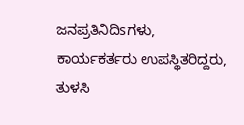ಜನಪ್ರತಿನಿದಿsಗಳು, ಕಾರ್ಯಕರ್ತರು ಉಪಸ್ಥಿತರಿದ್ದರು, ತುಳಸಿ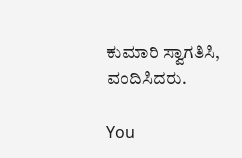ಕುಮಾರಿ ಸ್ವಾಗತಿಸಿ, ವಂದಿಸಿದರು.

You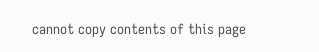cannot copy contents of this page